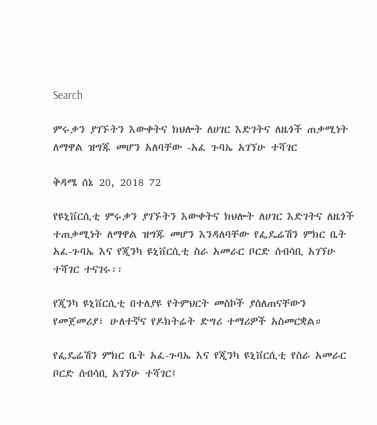Search

ምሩቃን ያገኙትን እውቀትና ክህሎት ለሀገር እድገትና ለዜጎች ጠቃሚነት ለማዋል ዝግጁ መሆን አለባቸው -አፈ ጉባኤ አገኘሁ ተሻገር

ቅዳሜ ሰኔ 20, 2018 72

የዩኒቨርሲቲ ምሩቃን ያገኙትን እውቀትና ክህሎት ለሀገር እድገትና ለዜጎች ተጠቃሚነት ለማዋል ዝግጁ መሆን እንዳለባቸው የፌዴሬሽን ምክር ቤት አፈ-ጉባኤ እና የጂንካ ዩኒቨርሲቲ ስራ አመራር ቦርድ ሰብሳቢ አገኘሁ ተሻገር ተናገሩ፡፡

የጂንካ ዩኒቨርሲቲ በተለያዩ የትምህርት መስኮች ያሰለጠናቸውን የመጀመሪያ፣ ሁለተኛና የዶክትሬት ድግሪ ተማሪዎች አስመርቋል።

የፌዴሬሽን ምክር ቤት አፈ-ጉባኤ እና የጂንካ ዩኒቨርሲቲ የስራ አመራር ቦርድ ሰብሳቢ አገኘሁ ተሻገር፤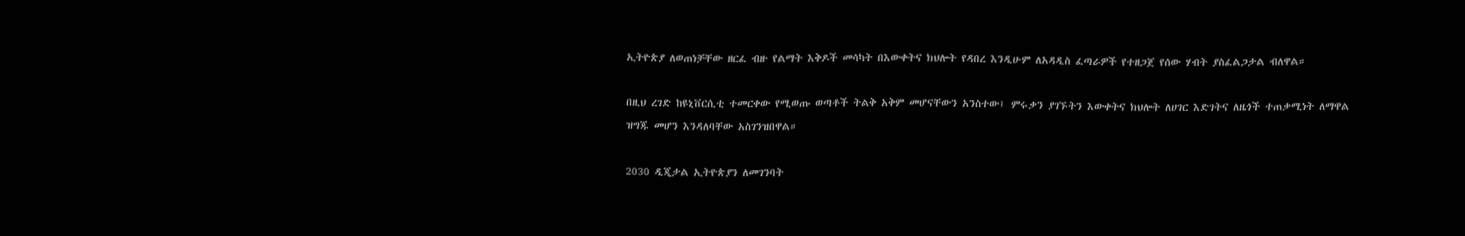ኢትዮጵያ ለወጠነቻቸው ዘርፈ ብዙ የልማት እቅዶች መሳካት በእውቀትና ክህሎት የዳበረ እንዲሁም ለአዳዲስ ፈጣራዎች የተዘጋጀ የሰው ሃብት ያስፈልጋታል ብለዋል።

በዚህ ረገድ ከዩኒቨርሲቲ ተመርቀው የሚወጡ ወጣቶች ትልቅ አቅም መሆናቸውን አንስተው፤ ምሩቃን ያገኙትን እውቀትና ክህሎት ለሀገር እድገትና ለዜጎች ተጠቃሚነት ለማዋል ዝግጁ መሆን እንዳለባቸው አስገንዝበዋል።

2030 ዲጂታል ኢትዮጵያን ለመገንባት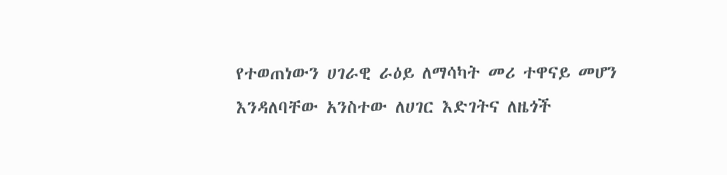የተወጠነውን ሀገራዊ ራዕይ ለማሳካት መሪ ተዋናይ መሆን እንዳለባቸው አንስተው ለሀገር እድገትና ለዜጎች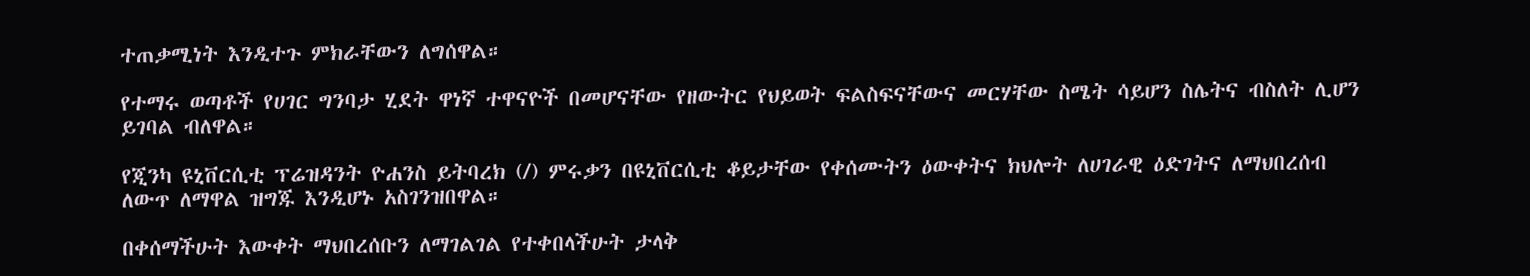ተጠቃሚነት እንዲተጉ ምክራቸውን ለግሰዋል።

የተማሩ ወጣቶች የሀገር ግንባታ ሂደት ዋነኛ ተዋናዮች በመሆናቸው የዘውትር የህይወት ፍልስፍናቸውና መርሃቸው ስሜት ሳይሆን ስሌትና ብስለት ሊሆን ይገባል ብለዋል።

የጂንካ ዩኒቨርሲቲ ፕሬዝዳንት ዮሐንስ ይትባረክ (/) ምሩቃን በዩኒቨርሲቲ ቆይታቸው የቀሰሙትን ዕውቀትና ክህሎት ለሀገራዊ ዕድገትና ለማህበረሰብ ለውጥ ለማዋል ዝግጁ እንዲሆኑ አስገንዝበዋል።

በቀሰማችሁት እውቀት ማህበረሰቡን ለማገልገል የተቀበላችሁት ታላቅ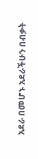አደራ በመሆኑ አደራችሁን በብቃት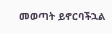መወጣት ይኖርባችኋል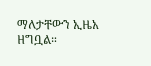ማለታቸውን ኢዜአ ዘግቧል።